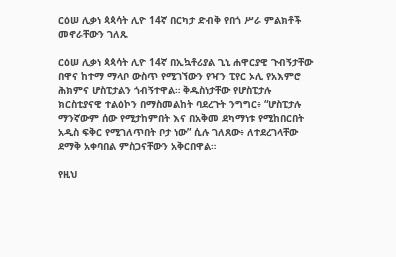ርዕሠ ሊቃነ ጳጳሳት ሊዮ 14ኛ በርካታ ድብቅ የበጎ ሥራ ምልክቶች መኖራቸውን ገለጹ

ርዕሠ ሊቃነ ጳጳሳት ሊዮ 14ኛ በኢኳቶሪያል ጊኒ ሐዋርያዊ ጉብኝታቸው በዋና ከተማ ማላቦ ውስጥ የሚገኘውን የዣን ፒየር ኦሊ የአእምሮ ሕክምና ሆስፒታልን ጎብኝተዋል። ቅዱስነታቸው የሆስፒታሉ ክርስቲያናዊ ተልዕኮን በማስመልከት ባደረጉት ንግግር፥ “ሆስፒታሉ ማንኛውም ሰው የሚታከምበት እና በአቅመ ደካማነቱ የሚከበርበት አዲስ ፍቅር የሚገለጥበት ቦታ ነው” ሲሉ ገለጸው፥ ለተደረገላቸው ደማቅ አቀባበል ምስጋናቸውን አቅርበዋል።

የዚህ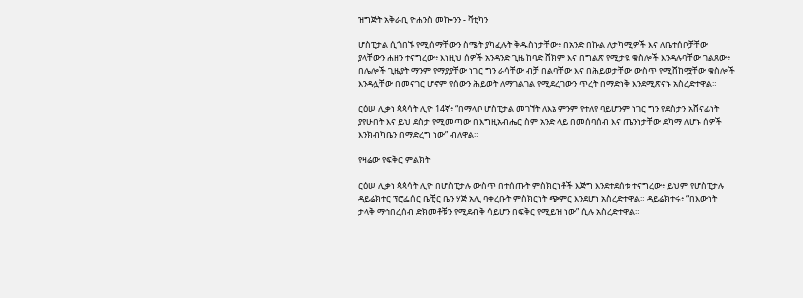ዝግጅት አቅራቢ ዮሐንስ መኰንን - ቫቲካን

ሆስፒታል ሲጎበኙ የሚሰማቸውን ስሜት ያካፈሉት ቅዱስነታቸው፥ በአንድ በኩል ለታካሚዎች እና ለቤተሰቦቻቸው ያላቸውን ሐዘን ተናግረው፥ እነዚህ ሰዎች አንዳንድ ጊዜ ከባድ ሸክም እና በግልጽ የሚታዩ ቁስሎች እንዳሉባቸው ገልጸው፥ በሌሎች ጊዜያት ማንም የማያያቸው ነገር ግን ራሳቸው ብቻ በልባቸው እና በሕይወታቸው ውስጥ የሚሸከሟቸው ቁስሎች እንዳሏቸው በመናገር ሆኖም የሰውን ሕይወት ለማገልገል የሚደረገውን ጥረት በማድነቅ እንደሚጽናኑ አስረድተዋል።

ርዕሠ ሊቃነ ጳጳሳት ሊዮ 14ኛ፥ “በማላቦ ሆስፒታል መገኘት ለእኔ ምንም የተለየ ባይሆንም ነገር ግን የደስታን አሸናፊነት ያየሁበት እና ይህ ደስታ የሚመጣው በእግዚአብሔር ስም አንድ ላይ በመሰባሰብ እና ጤንነታቸው ደካማ ለሆኑ ሰዎች እንክብካቤን በማድረግ ነው” ብለዋል።

የዛሬው የፍቅር ምልክት

ርዕሠ ሊቃነ ጳጳሳት ሊዮ በሆስፒታሉ ውስጥ በተሰጡት ምስክርነቶች እጅግ እንደተደሰቱ ተናግረው፥ ይህም የሆስፒታሉ ዳይሬክተር ፕሮፌሰር ቤቺር ቤን ሃጅ አሊ ባቀረቡት ምስክርነት ጭምር እንደሆነ አስረድተዋል። ዳይሬክተሩ፥ “በእውነት ታላቅ ማኅበረሰብ ድክመቶቹን የሚደብቅ ሳይሆን በፍቅር የሚይዝ ነው” ሲሉ አስረድተዋል።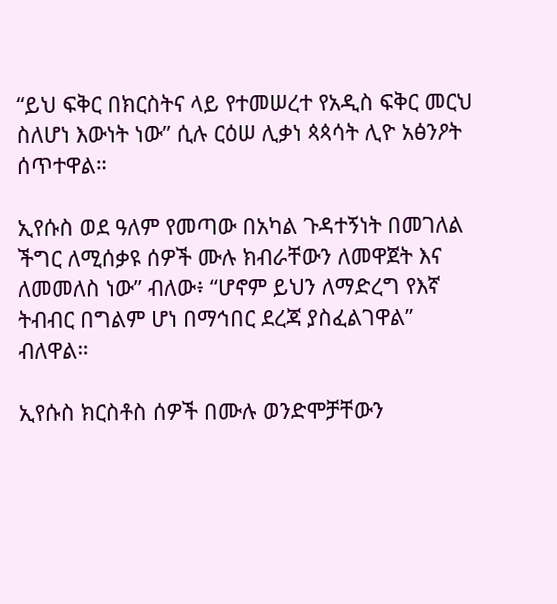“ይህ ፍቅር በክርስትና ላይ የተመሠረተ የአዲስ ፍቅር መርህ ስለሆነ እውነት ነው” ሲሉ ርዕሠ ሊቃነ ጳጳሳት ሊዮ አፅንዖት ሰጥተዋል።

ኢየሱስ ወደ ዓለም የመጣው በአካል ጉዳተኝነት በመገለል ችግር ለሚሰቃዩ ሰዎች ሙሉ ክብራቸውን ለመዋጀት እና ለመመለስ ነው” ብለው፥ “ሆኖም ይህን ለማድረግ የእኛ ትብብር በግልም ሆነ በማኅበር ደረጃ ያስፈልገዋል” ብለዋል።

ኢየሱስ ክርስቶስ ሰዎች በሙሉ ወንድሞቻቸውን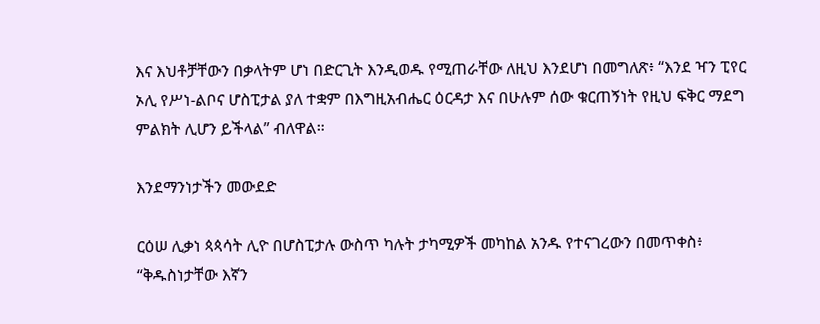እና እህቶቻቸውን በቃላትም ሆነ በድርጊት እንዲወዱ የሚጠራቸው ለዚህ እንደሆነ በመግለጽ፥ “እንደ ዣን ፒየር ኦሊ የሥነ-ልቦና ሆስፒታል ያለ ተቋም በእግዚአብሔር ዕርዳታ እና በሁሉም ሰው ቁርጠኝነት የዚህ ፍቅር ማደግ ምልክት ሊሆን ይችላል” ብለዋል።

እንደማንነታችን መውደድ

ርዕሠ ሊቃነ ጳጳሳት ሊዮ በሆስፒታሉ ውስጥ ካሉት ታካሚዎች መካከል አንዱ የተናገረውን በመጥቀስ፥ “ቅዱስነታቸው እኛን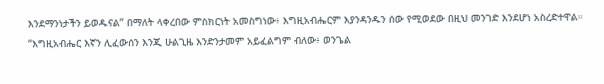እንደማንነታችን ይወዱናል” በማለት ላቀረበው ምስክርነት አመስግነው፥ እግዚአብሔርም እያንዳንዱን ሰው የሚወደው በዚህ መንገድ እንደሆነ አስረድተዋል። “እግዚአብሔር እኛን ሊፈውሰን እንጂ ሁልጊዜ እንድንታመም አይፈልግም ብለው፥ ወንጌል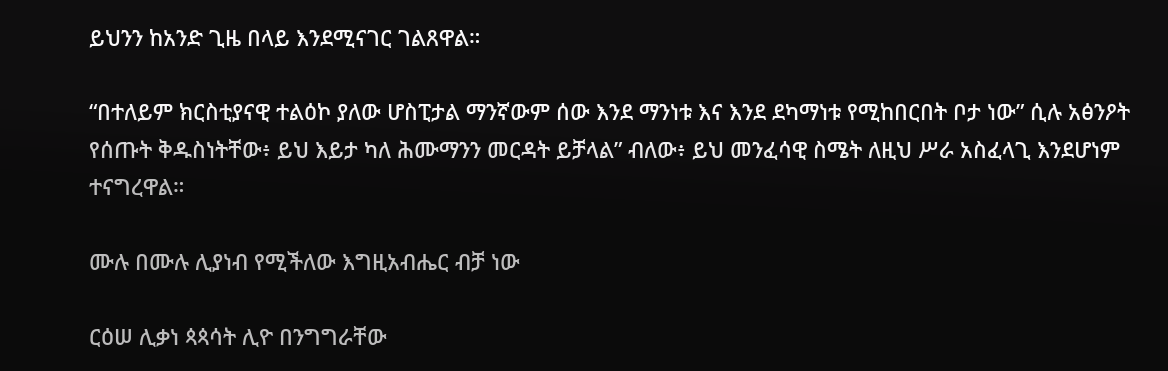ይህንን ከአንድ ጊዜ በላይ እንደሚናገር ገልጸዋል።

“በተለይም ክርስቲያናዊ ተልዕኮ ያለው ሆስፒታል ማንኛውም ሰው እንደ ማንነቱ እና እንደ ደካማነቱ የሚከበርበት ቦታ ነው” ሲሉ አፅንዖት የሰጡት ቅዱስነትቸው፥ ይህ እይታ ካለ ሕሙማንን መርዳት ይቻላል” ብለው፥ ይህ መንፈሳዊ ስሜት ለዚህ ሥራ አስፈላጊ እንደሆነም ተናግረዋል።

ሙሉ በሙሉ ሊያነብ የሚችለው እግዚአብሔር ብቻ ነው

ርዕሠ ሊቃነ ጳጳሳት ሊዮ በንግግራቸው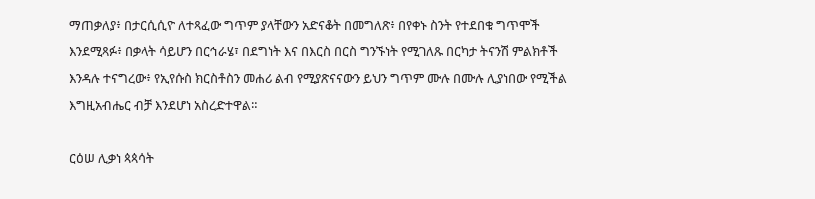ማጠቃለያ፥ በታርሲሲዮ ለተጻፈው ግጥም ያላቸውን አድናቆት በመግለጽ፥ በየቀኑ ስንት የተደበቁ ግጥሞች እንደሚጻፉ፥ በቃላት ሳይሆን በርኅራሄ፣ በደግነት እና በእርስ በርስ ግንኙነት የሚገለጹ በርካታ ትናንሽ ምልክቶች እንዳሉ ተናግረው፥ የኢየሱስ ክርስቶስን መሐሪ ልብ የሚያጽናናውን ይህን ግጥም ሙሉ በሙሉ ሊያነበው የሚችል እግዚአብሔር ብቻ እንደሆነ አስረድተዋል።

ርዕሠ ሊቃነ ጳጳሳት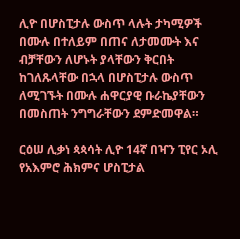ሊዮ በሆስፒታሉ ውስጥ ላሉት ታካሚዎች በሙሉ በተለይም በጠና ለታመሙት እና ብቻቸውን ለሆኑት ያላቸውን ቅርበት ከገለጹላቸው በኋላ በሆስፒታሉ ውስጥ ለሚገኙት በሙሉ ሐዋርያዊ ቡራኬያቸውን በመስጠት ንግግራቸውን ደምድመዋል።

ርዕሠ ሊቃነ ጳጳሳት ሊዮ 14ኛ በዣን ፒየር ኦሊ የአእምሮ ሕክምና ሆስፒታል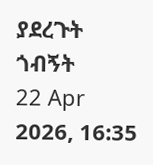ያደረጉት ጎብኝት
22 Apr 2026, 16:35